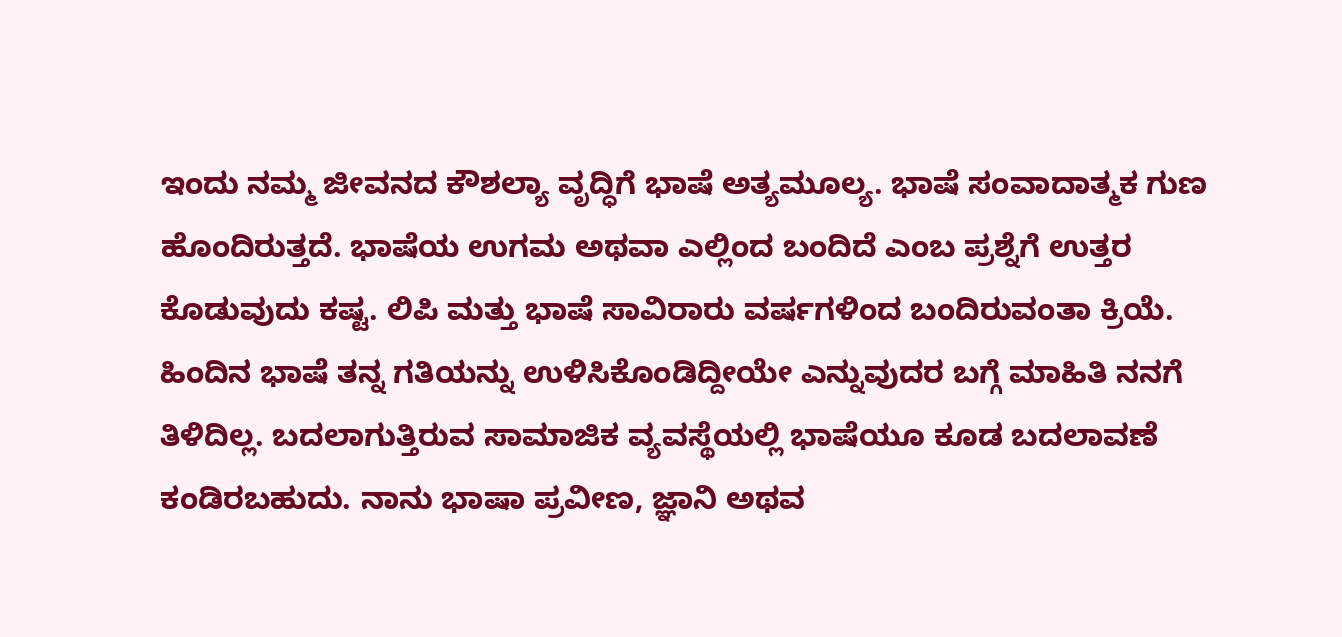ಇಂದು ನಮ್ಮ ಜೀವನದ ಕೌಶಲ್ಯಾ ವೃದ್ಧಿಗೆ ಭಾಷೆ ಅತ್ಯಮೂಲ್ಯ. ಭಾಷೆ ಸಂವಾದಾತ್ಮಕ ಗುಣ ಹೊಂದಿರುತ್ತದೆ. ಭಾಷೆಯ ಉಗಮ ಅಥವಾ ಎಲ್ಲಿಂದ ಬಂದಿದೆ ಎಂಬ ಪ್ರಶ್ನೆಗೆ ಉತ್ತರ ಕೊಡುವುದು ಕಷ್ಟ. ಲಿಪಿ ಮತ್ತು ಭಾಷೆ ಸಾವಿರಾರು ವರ್ಷಗಳಿಂದ ಬಂದಿರುವಂತಾ ಕ್ರಿಯೆ. ಹಿಂದಿನ ಭಾಷೆ ತನ್ನ ಗತಿಯನ್ನು ಉಳಿಸಿಕೊಂಡಿದ್ದೀಯೇ ಎನ್ನುವುದರ ಬಗ್ಗೆ ಮಾಹಿತಿ ನನಗೆ ತಿಳಿದಿಲ್ಲ. ಬದಲಾಗುತ್ತಿರುವ ಸಾಮಾಜಿಕ ವ್ಯವಸ್ಥೆಯಲ್ಲಿ ಭಾಷೆಯೂ ಕೂಡ ಬದಲಾವಣೆ ಕಂಡಿರಬಹುದು. ನಾನು ಭಾಷಾ ಪ್ರವೀಣ, ಜ್ಞಾನಿ ಅಥವ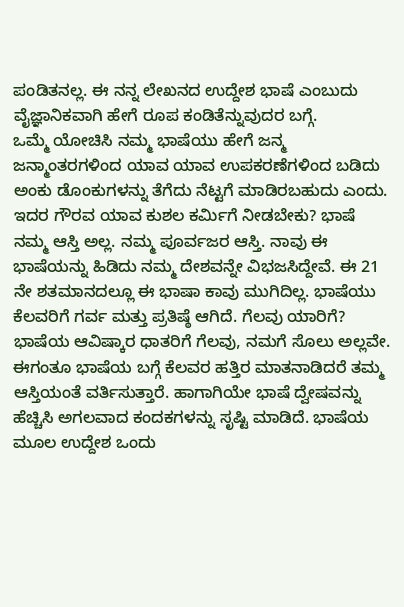ಪಂಡಿತನಲ್ಲ. ಈ ನನ್ನ ಲೇಖನದ ಉದ್ದೇಶ ಭಾಷೆ ಎಂಬುದು ವೈಜ್ಞಾನಿಕವಾಗಿ ಹೇಗೆ ರೂಪ ಕಂಡಿತೆನ್ನುವುದರ ಬಗ್ಗೆ.
ಒಮ್ಮೆ ಯೋಚಿಸಿ ನಮ್ಮ ಭಾಷೆಯು ಹೇಗೆ ಜನ್ಮ ಜನ್ಮಾಂತರಗಳಿಂದ ಯಾವ ಯಾವ ಉಪಕರಣೆಗಳಿಂದ ಬಡಿದು ಅಂಕು ಡೊಂಕುಗಳನ್ನು ತೆಗೆದು ನೆಟ್ಟಗೆ ಮಾಡಿರಬಹುದು ಎಂದು. ಇದರ ಗೌರವ ಯಾವ ಕುಶಲ ಕರ್ಮಿಗೆ ನೀಡಬೇಕು? ಭಾಷೆ ನಮ್ಮ ಆಸ್ತಿ ಅಲ್ಲ. ನಮ್ಮ ಪೂರ್ವಜರ ಆಸ್ತಿ. ನಾವು ಈ ಭಾಷೆಯನ್ನು ಹಿಡಿದು ನಮ್ಮ ದೇಶವನ್ನೇ ವಿಭಜಸಿದ್ದೇವೆ. ಈ 21 ನೇ ಶತಮಾನದಲ್ಲೂ ಈ ಭಾಷಾ ಕಾವು ಮುಗಿದಿಲ್ಲ. ಭಾಷೆಯು ಕೆಲವರಿಗೆ ಗರ್ವ ಮತ್ತು ಪ್ರತಿಷ್ಠೆ ಆಗಿದೆ. ಗೆಲವು ಯಾರಿಗೆ? ಭಾಷೆಯ ಆವಿಷ್ಕಾರ ಧಾತರಿಗೆ ಗೆಲವು, ನಮಗೆ ಸೊಲು ಅಲ್ಲವೇ.
ಈಗಂತೂ ಭಾಷೆಯ ಬಗ್ಗೆ ಕೆಲವರ ಹತ್ತಿರ ಮಾತನಾಡಿದರೆ ತಮ್ಮ ಆಸ್ತಿಯಂತೆ ವರ್ತಿಸುತ್ತಾರೆ. ಹಾಗಾಗಿಯೇ ಭಾಷೆ ದ್ವೇಷವನ್ನು ಹೆಚ್ಚಿಸಿ ಅಗಲವಾದ ಕಂದಕಗಳನ್ನು ಸೃಷ್ಟಿ ಮಾಡಿದೆ. ಭಾಷೆಯ ಮೂಲ ಉದ್ದೇಶ ಒಂದು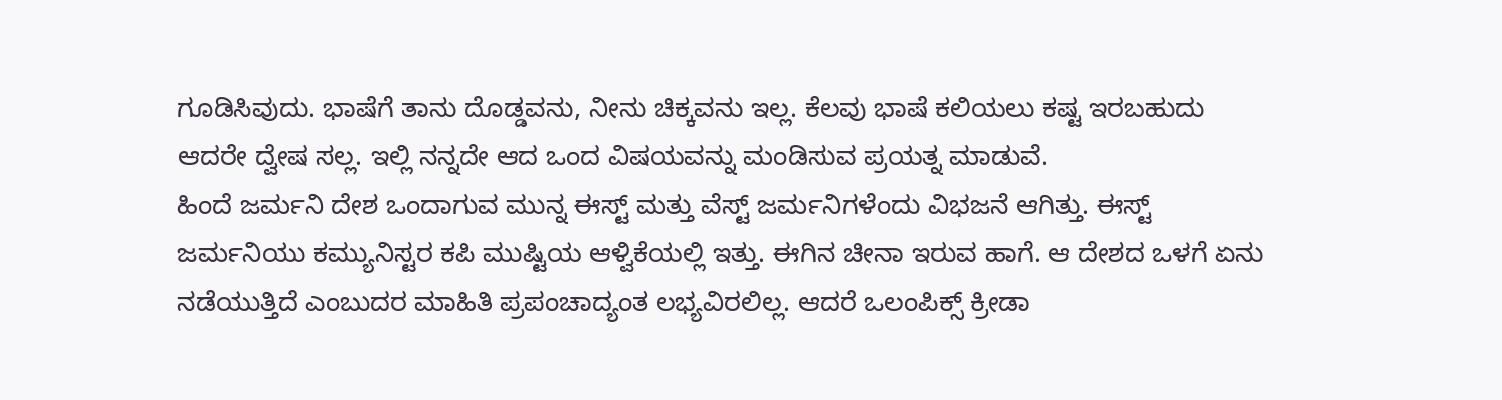ಗೂಡಿಸಿವುದು. ಭಾಷೆಗೆ ತಾನು ದೊಡ್ಡವನು, ನೀನು ಚಿಕ್ಕವನು ಇಲ್ಲ. ಕೆಲವು ಭಾಷೆ ಕಲಿಯಲು ಕಷ್ಟ ಇರಬಹುದು ಆದರೇ ದ್ವೇಷ ಸಲ್ಲ. ಇಲ್ಲಿ ನನ್ನದೇ ಆದ ಒಂದ ವಿಷಯವನ್ನು ಮಂಡಿಸುವ ಪ್ರಯತ್ನ ಮಾಡುವೆ.
ಹಿಂದೆ ಜರ್ಮನಿ ದೇಶ ಒಂದಾಗುವ ಮುನ್ನ ಈಸ್ಟ್ ಮತ್ತು ವೆಸ್ಟ್ ಜರ್ಮನಿಗಳೆಂದು ವಿಭಜನೆ ಆಗಿತ್ತು. ಈಸ್ಟ್ ಜರ್ಮನಿಯು ಕಮ್ಯುನಿಸ್ಟರ ಕಪಿ ಮುಷ್ಟಿಯ ಆಳ್ವಿಕೆಯಲ್ಲಿ ಇತ್ತು. ಈಗಿನ ಚೀನಾ ಇರುವ ಹಾಗೆ. ಆ ದೇಶದ ಒಳಗೆ ಏನು ನಡೆಯುತ್ತಿದೆ ಎಂಬುದರ ಮಾಹಿತಿ ಪ್ರಪಂಚಾದ್ಯಂತ ಲಭ್ಯವಿರಲಿಲ್ಲ. ಆದರೆ ಒಲಂಪಿಕ್ಸ್ ಕ್ರೀಡಾ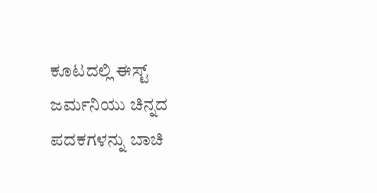ಕೂಟದಲ್ಲಿ ಈಸ್ಟ್ ಜರ್ಮನಿಯು ಚಿನ್ನದ ಪದಕಗಳನ್ನು ಬಾಚಿ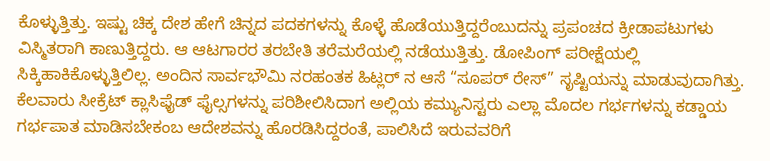ಕೊಳ್ಳುತ್ತಿತ್ತು. ಇಷ್ಟು ಚಿಕ್ಕ ದೇಶ ಹೇಗೆ ಚಿನ್ನದ ಪದಕಗಳನ್ನು ಕೊಳ್ಳೆ ಹೊಡೆಯುತ್ತಿದ್ದರೆಂಬುದನ್ನು ಪ್ರಪಂಚದ ಕ್ರೀಡಾಪಟುಗಳು ವಿಸ್ಮಿತರಾಗಿ ಕಾಣುತ್ತಿದ್ದರು. ಆ ಆಟಗಾರರ ತರಬೇತಿ ತರೆಮರೆಯಲ್ಲಿ ನಡೆಯುತ್ತಿತ್ತು. ಡೋಪಿಂಗ್ ಪರೀಕ್ಷೆಯಲ್ಲಿ ಸಿಕ್ಕಿಹಾಕಿಕೊಳ್ಳುತ್ತಿಲಿಲ್ಲ. ಅಂದಿನ ಸಾರ್ವಭೌಮಿ ನರಹಂತಕ ಹಿಟ್ಲರ್ ನ ಆಸೆ “ಸೂಪರ್ ರೇಸ್” ಸೃಷ್ಟಿಯನ್ನು ಮಾಡುವುದಾಗಿತ್ತು. ಕೆಲವಾರು ಸೀಕ್ರೆಟ್ ಕ್ಲಾಸಿಫೈಡ್ ಫೈಲ್ಸಗಳನ್ನು ಪರಿಶೀಲಿಸಿದಾಗ ಅಲ್ಲಿಯ ಕಮ್ಯುನಿಸ್ಟರು ಎಲ್ಲಾ ಮೊದಲ ಗರ್ಭಗಳನ್ನು ಕಡ್ಡಾಯ ಗರ್ಭಪಾತ ಮಾಡಿಸಬೇಕಂಬ ಆದೇಶವನ್ನು ಹೊರಡಿಸಿದ್ದರಂತೆ, ಪಾಲಿಸಿದೆ ಇರುವವರಿಗೆ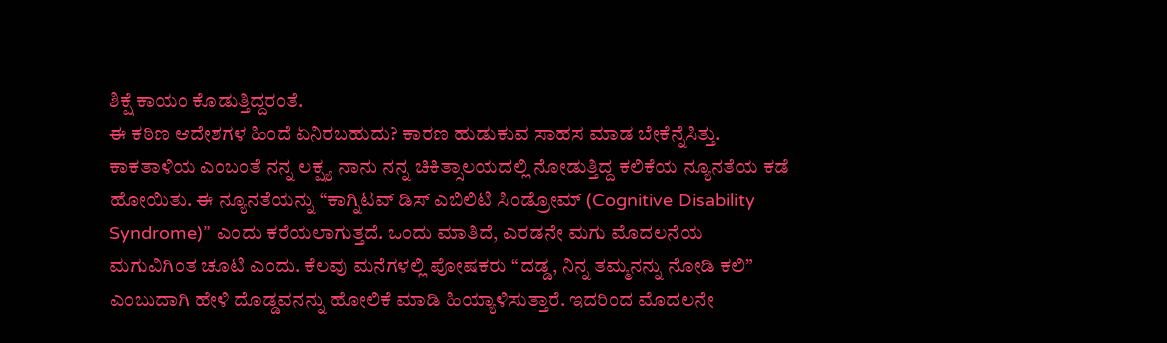ಶಿಕ್ಷೆ ಕಾಯಂ ಕೊಡುತ್ತಿದ್ದರಂತೆ.
ಈ ಕಠಿಣ ಆದೇಶಗಳ ಹಿಂದೆ ಏನಿರಬಹುದು? ಕಾರಣ ಹುಡುಕುವ ಸಾಹಸ ಮಾಡ ಬೇಕೆನ್ನೆಸಿತ್ತು. ಕಾಕತಾಳಿಯ ಎಂಬಂತೆ ನನ್ನ ಲಕ್ಷ್ಯ ನಾನು ನನ್ನ ಚಿಕಿತ್ಸಾಲಯದಲ್ಲಿ ನೋಡುತ್ತಿದ್ದ ಕಲಿಕೆಯ ನ್ಯೂನತೆಯ ಕಡೆ ಹೋಯಿತು. ಈ ನ್ಯೂನತೆಯನ್ನು “ಕಾಗ್ನಿಟವ್ ಡಿಸ್ ಎಬಿಲಿಟಿ ಸಿಂಡ್ರೋಮ್ (Cognitive Disability Syndrome)” ಎಂದು ಕರೆಯಲಾಗುತ್ತದೆ. ಒಂದು ಮಾತಿದೆ, ಎರಡನೇ ಮಗು ಮೊದಲನೆಯ ಮಗುವಿಗಿಂತ ಚೂಟಿ ಎಂದು. ಕೆಲವು ಮನೆಗಳಲ್ಲಿ ಪೋಷಕರು “ದಡ್ಡ, ನಿನ್ನ ತಮ್ಮನನ್ನು ನೋಡಿ ಕಲಿ” ಎಂಬುದಾಗಿ ಹೇಳಿ ದೊಡ್ಡವನನ್ನು ಹೋಲಿಕೆ ಮಾಡಿ ಹಿಯ್ಯಾಳಿಸುತ್ತಾರೆ. ಇದರಿಂದ ಮೊದಲನೇ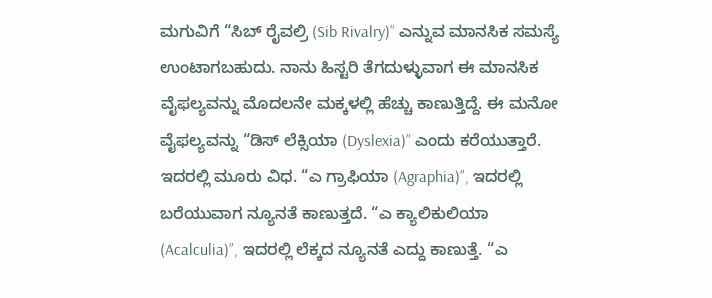ಮಗುವಿಗೆ “ಸಿಬ್ ರೈವಲ್ರಿ (Sib Rivalry)” ಎನ್ನುವ ಮಾನಸಿಕ ಸಮಸ್ಯೆ ಉಂಟಾಗಬಹುದು. ನಾನು ಹಿಸ್ಟರಿ ತೆಗದುಳ್ಳುವಾಗ ಈ ಮಾನಸಿಕ ವೈಫಲ್ಯವನ್ನು ಮೊದಲನೇ ಮಕ್ಕಳಲ್ಲಿ ಹೆಚ್ಚು ಕಾಣುತ್ತಿದ್ದೆ. ಈ ಮನೋ ವೈಫಲ್ಯವನ್ನು “ಡಿಸ್ ಲೆಕ್ಸಿಯಾ (Dyslexia)” ಎಂದು ಕರೆಯುತ್ತಾರೆ. ಇದರಲ್ಲಿ ಮೂರು ವಿಧ. “ಎ ಗ್ರಾಫಿಯಾ (Agraphia)”, ಇದರಲ್ಲಿ ಬರೆಯುವಾಗ ನ್ಯೂನತೆ ಕಾಣುತ್ತದೆ. “ಎ ಕ್ಯಾಲಿಕುಲಿಯಾ (Acalculia)”, ಇದರಲ್ಲಿ ಲೆಕ್ಕದ ನ್ಯೂನತೆ ಎದ್ದು ಕಾಣುತ್ತೆ. “ಎ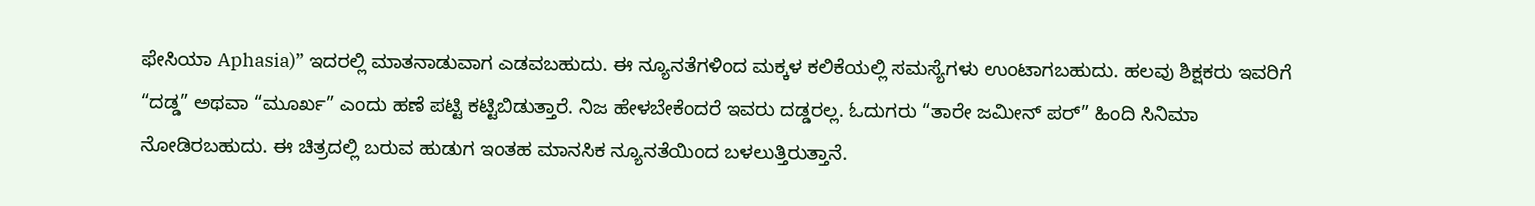ಫೇಸಿಯಾ Aphasia)” ಇದರಲ್ಲಿ ಮಾತನಾಡುವಾಗ ಎಡವಬಹುದು. ಈ ನ್ಯೂನತೆಗಳಿಂದ ಮಕ್ಕಳ ಕಲಿಕೆಯಲ್ಲಿ ಸಮಸ್ಯೆಗಳು ಉಂಟಾಗಬಹುದು. ಹಲವು ಶಿಕ್ಷಕರು ಇವರಿಗೆ “ದಡ್ಡ” ಅಥವಾ “ಮೂರ್ಖ” ಎಂದು ಹಣೆ ಪಟ್ಟಿ ಕಟ್ಟಿಬಿಡುತ್ತಾರೆ. ನಿಜ ಹೇಳಬೇಕೆಂದರೆ ಇವರು ದಡ್ಡರಲ್ಲ. ಓದುಗರು “ತಾರೇ ಜಮೀನ್ ಪರ್” ಹಿಂದಿ ಸಿನಿಮಾ ನೋಡಿರಬಹುದು. ಈ ಚಿತ್ರದಲ್ಲಿ ಬರುವ ಹುಡುಗ ಇಂತಹ ಮಾನಸಿಕ ನ್ಯೂನತೆಯಿಂದ ಬಳಲುತ್ತಿರುತ್ತಾನೆ.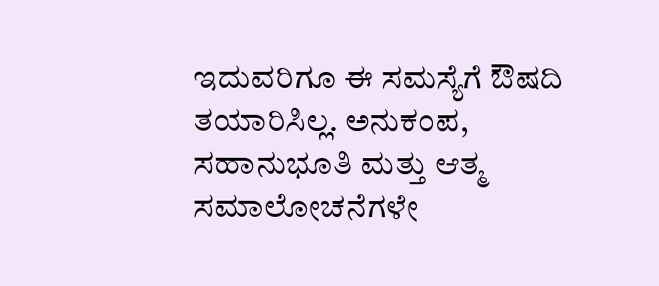ಇದುವರಿಗೂ ಈ ಸಮಸ್ಯೆಗೆ ಔಷದಿ ತಯಾರಿಸಿಲ್ಲ. ಅನುಕಂಪ, ಸಹಾನುಭೂತಿ ಮತ್ತು ಆತ್ಮ ಸಮಾಲೋಚನೆಗಳೇ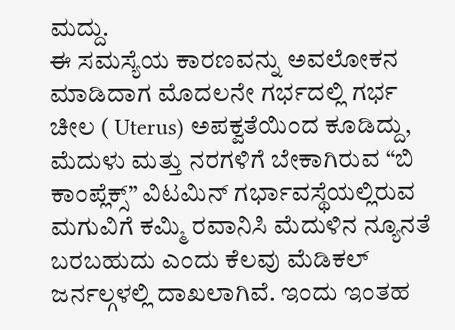ಮದ್ದು.
ಈ ಸಮಸ್ಯೆಯ ಕಾರಣವನ್ನು ಅವಲೋಕನ ಮಾಡಿದಾಗ ಮೊದಲನೇ ಗರ್ಭದಲ್ಲಿ ಗರ್ಭ ಚೀಲ ( Uterus) ಅಪಕ್ವತೆಯಿಂದ ಕೂಡಿದ್ದು, ಮೆದುಳು ಮತ್ತು ನರಗಳಿಗೆ ಬೇಕಾಗಿರುವ “ಬಿ ಕಾಂಪ್ಲೆಕ್ಸ್” ವಿಟಮಿನ್ ಗರ್ಭಾವಸ್ಥೆಯಲ್ಲಿರುವ ಮಗುವಿಗೆ ಕಮ್ಮಿ ರವಾನಿಸಿ ಮೆದುಳಿನ ನ್ಯೂನತೆ ಬರಬಹುದು ಎಂದು ಕೆಲವು ಮೆಡಿಕಲ್ ಜರ್ನಲ್ಗಳಲ್ಲಿ ದಾಖಲಾಗಿವೆ. ಇಂದು ಇಂತಹ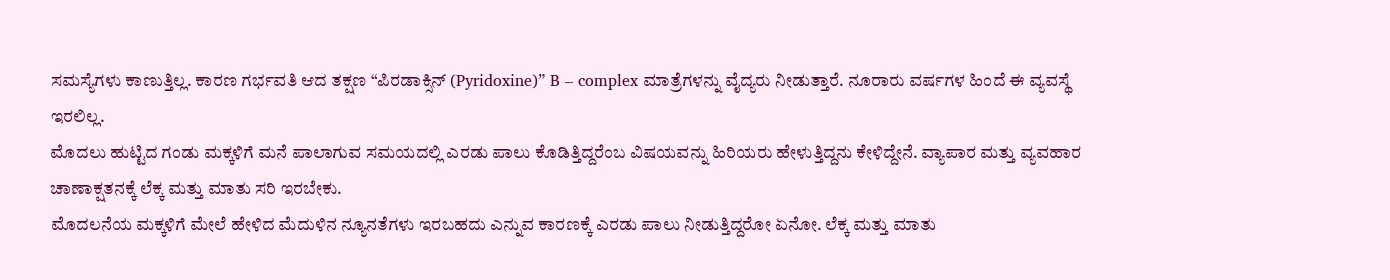ಸಮಸ್ಯೆಗಳು ಕಾಣುತ್ತಿಲ್ಲ. ಕಾರಣ ಗರ್ಭವತಿ ಆದ ತಕ್ಷಣ “ಪಿರಡಾಕ್ಸಿನ್ (Pyridoxine)” B – complex ಮಾತ್ರೆಗಳನ್ನು ವೈದ್ಯರು ನೀಡುತ್ತಾರೆ. ನೂರಾರು ವರ್ಷಗಳ ಹಿಂದೆ ಈ ವ್ಯವಸ್ಥೆ ಇರಲಿಲ್ಲ.
ಮೊದಲು ಹುಟ್ಟಿದ ಗಂಡು ಮಕ್ಕಳಿಗೆ ಮನೆ ಪಾಲಾಗುವ ಸಮಯದಲ್ಲಿ ಎರಡು ಪಾಲು ಕೊಡಿತ್ತಿದ್ದರೆಂಬ ವಿಷಯವನ್ನು ಹಿರಿಯರು ಹೇಳುತ್ತಿದ್ದನು ಕೇಳಿದ್ದೇನೆ. ವ್ಯಾಪಾರ ಮತ್ತು ವ್ಯವಹಾರ ಚಾಣಾಕ್ಷತನಕ್ಕೆ ಲೆಕ್ಕ ಮತ್ತು ಮಾತು ಸರಿ ಇರಬೇಕು.
ಮೊದಲನೆಯ ಮಕ್ಕಳಿಗೆ ಮೇಲೆ ಹೇಳಿದ ಮೆದುಳಿನ ನ್ಯೂನತೆಗಳು ಇರಬಹದು ಎನ್ನುವ ಕಾರಣಕ್ಕೆ ಎರಡು ಪಾಲು ನೀಡುತ್ತಿದ್ದರೋ ಏನೋ. ಲೆಕ್ಕ ಮತ್ತು ಮಾತು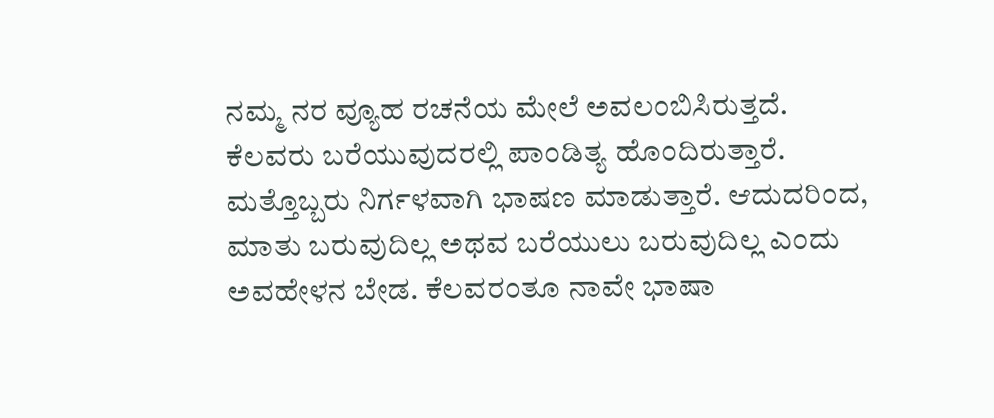ನಮ್ಮ ನರ ವ್ಯೂಹ ರಚನೆಯ ಮೇಲೆ ಅವಲಂಬಿಸಿರುತ್ತದೆ. ಕೆಲವರು ಬರೆಯುವುದರಲ್ಲಿ ಪಾಂಡಿತ್ಯ ಹೊಂದಿರುತ್ತಾರೆ.
ಮತ್ತೊಬ್ಬರು ನಿರ್ಗಳವಾಗಿ ಭಾಷಣ ಮಾಡುತ್ತಾರೆ. ಆದುದರಿಂದ, ಮಾತು ಬರುವುದಿಲ್ಲ ಅಥವ ಬರೆಯುಲು ಬರುವುದಿಲ್ಲ ಎಂದು ಅವಹೇಳನ ಬೇಡ. ಕೆಲವರಂತೂ ನಾವೇ ಭಾಷಾ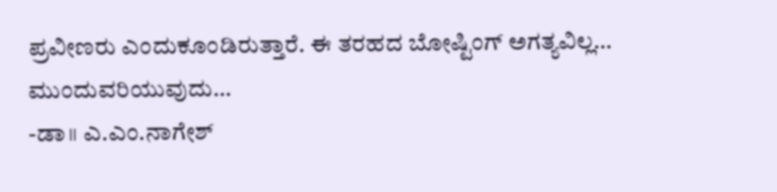ಪ್ರವೀಣರು ಎಂದುಕೂಂಡಿರುತ್ತಾರೆ. ಈ ತರಹದ ಬೋಷ್ಟಿಂಗ್ ಅಗತ್ಯವಿಲ್ಲ…
ಮುಂದುವರಿಯುವುದು…
-ಡಾ॥ ಎ.ಎಂ.ನಾಗೇಶ್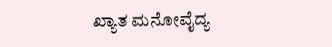ಖ್ಯಾತ ಮನೋವೈದ್ಯ